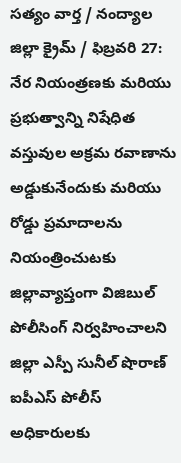సత్యం వార్త / నంద్యాల జిల్లా క్రైమ్ / ఫిబ్రవరి 27:
నేర నియంత్రణకు మరియు ప్రభుత్వాన్ని నిషేధిత వస్తువుల అక్రమ రవాణాను అడ్డుకునేందుకు మరియు రోడ్డు ప్రమాదాలను నియంత్రించుటకు జిల్లావ్యాప్తంగా విజిబుల్ పోలీసింగ్ నిర్వహించాలని జిల్లా ఎస్పీ సునీల్ షొరాణ్ ఐపీఎస్ పోలీస్ అధికారులకు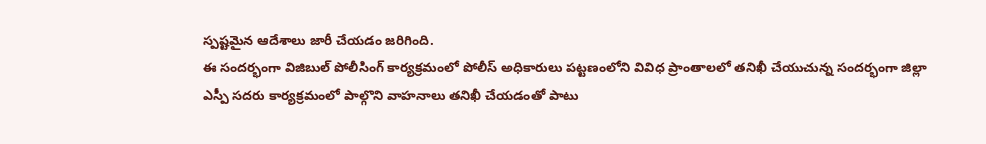స్పష్టమైన ఆదేశాలు జారీ చేయడం జరిగింది.
ఈ సందర్భంగా విజిబుల్ పోలీసింగ్ కార్యక్రమంలో పోలీస్ అధికారులు పట్టణంలోని వివిధ ప్రాంతాలలో తనిఖీ చేయుచున్న సందర్భంగా జిల్లా ఎస్పీ సదరు కార్యక్రమంలో పాల్గొని వాహనాలు తనిఖీ చేయడంతో పాటు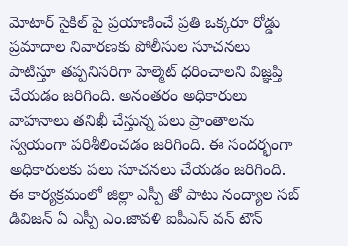మోటార్ సైకిల్ పై ప్రయాణించే ప్రతి ఒక్కరూ రోడ్డు ప్రమాదాల నివారణకు పోలీసుల సూచనలు పాటిస్తూ తప్పనిసరిగా హెల్మెట్ ధరించాలని విజ్ఞప్తి చేయడం జరిగింది. అనంతరం అధికారులు వాహనాలు తనిఖీ చేస్తున్న పలు ప్రాంతాలను స్వయంగా పరిశీలించడం జరిగింది. ఈ సందర్భంగా అధికారులకు పలు సూచనలు చేయడం జరిగింది.
ఈ కార్యక్రమంలో జిల్లా ఎస్పీ తో పాటు నంద్యాల సబ్ డివిజన్ ఏ ఎస్పీ ఎం.జావళి ఐపీఎస్ వన్ టౌన్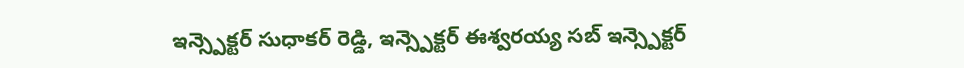ఇన్స్పెక్టర్ సుధాకర్ రెడ్డి, ఇన్స్పెక్టర్ ఈశ్వరయ్య సబ్ ఇన్స్పెక్టర్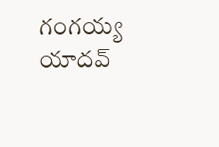గంగయ్య యాదవ్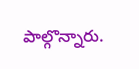పాల్గొన్నారు.